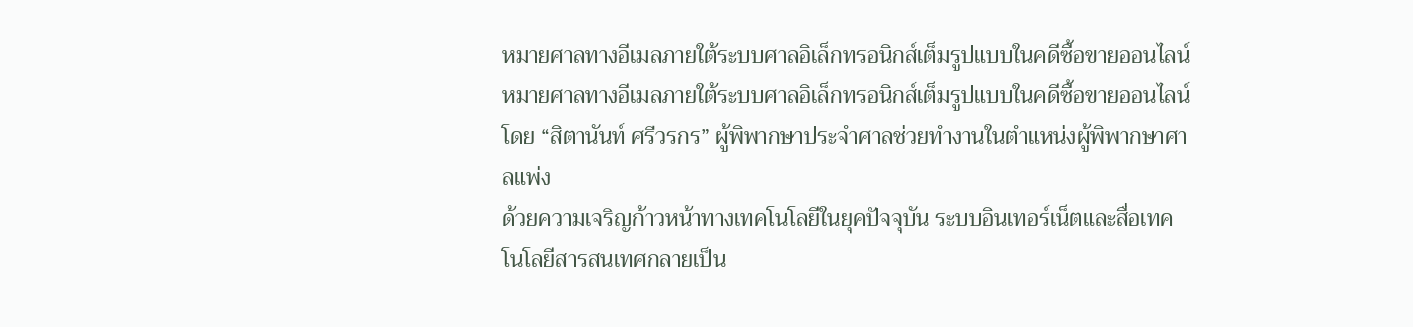หมายศาลทางอีเมลภายใต้ระบบศาลอิเล็กทรอนิกส์เต็มรูปแบบในคดีซื้อขายออนไลน์
หมายศาลทางอีเมลภายใต้ระบบศาลอิเล็กทรอนิกส์เต็มรูปแบบในคดีซื้อขายออนไลน์
โดย “สิตานันท์ ศรีวรกร” ผู้พิพากษาประจำศาลช่วยทำงานในตำแหน่งผู้พิพากษาศาลแพ่ง
ด้วยความเจริญก้าวหน้าทางเทคโนโลยีในยุคปัจจุบัน ระบบอินเทอร์เน็ตและสื่อเทคโนโลยีสารสนเทศกลายเป็น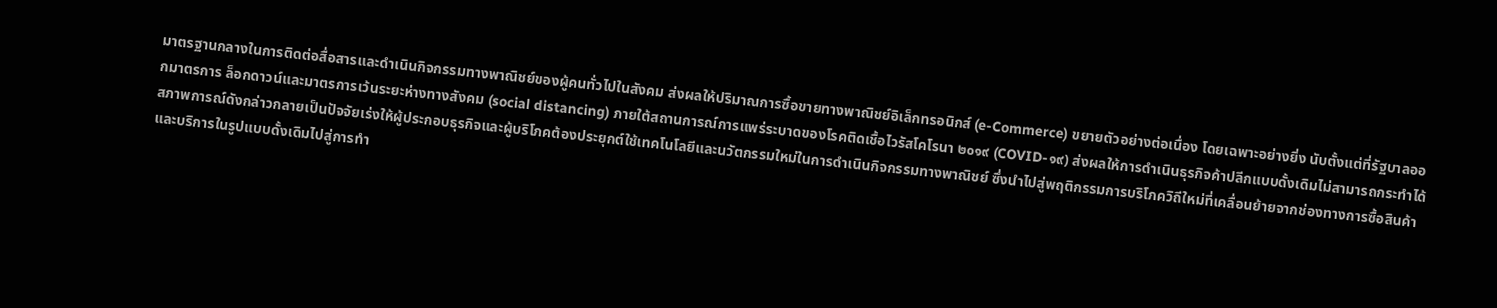มาตรฐานกลางในการติดต่อสื่อสารและดำเนินกิจกรรมทางพาณิชย์ของผู้คนทั่วไปในสังคม ส่งผลให้ปริมาณการซื้อขายทางพาณิชย์อิเล็กทรอนิกส์ (e-Commerce) ขยายตัวอย่างต่อเนื่อง โดยเฉพาะอย่างยิ่ง นับตั้งแต่ที่รัฐบาลออกมาตรการ ล็อกดาวน์และมาตรการเว้นระยะห่างทางสังคม (social distancing) ภายใต้สถานการณ์การแพร่ระบาดของโรคติดเชื้อไวรัสโคโรนา ๒๐๑๙ (COVID-๑๙) ส่งผลให้การดำเนินธุรกิจค้าปลีกแบบดั้งเดิมไม่สามารถกระทำได้ สภาพการณ์ดังกล่าวกลายเป็นปัจจัยเร่งให้ผู้ประกอบธุรกิจและผู้บริโภคต้องประยุกต์ใช้เทคโนโลยีและนวัตกรรมใหม่ในการดำเนินกิจกรรมทางพาณิชย์ ซึ่งนำไปสู่พฤติกรรมการบริโภควิถีใหม่ที่เคลื่อนย้ายจากช่องทางการซื้อสินค้าและบริการในรูปแบบดั้งเดิมไปสู่การทำ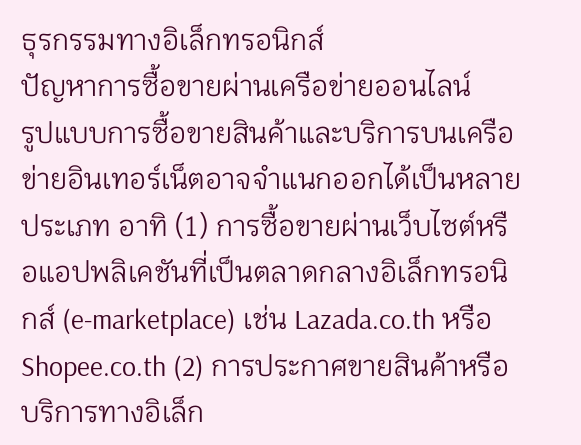ธุรกรรมทางอิเล็กทรอนิกส์
ปัญหาการซื้อขายผ่านเครือข่ายออนไลน์
รูปแบบการซื้อขายสินค้าและบริการบนเครือข่ายอินเทอร์เน็ตอาจจำแนกออกได้เป็นหลายประเภท อาทิ (1) การซื้อขายผ่านเว็บไซต์หรือแอปพลิเคชันที่เป็นตลาดกลางอิเล็กทรอนิกส์ (e-marketplace) เช่น Lazada.co.th หรือ Shopee.co.th (2) การประกาศขายสินค้าหรือบริการทางอิเล็ก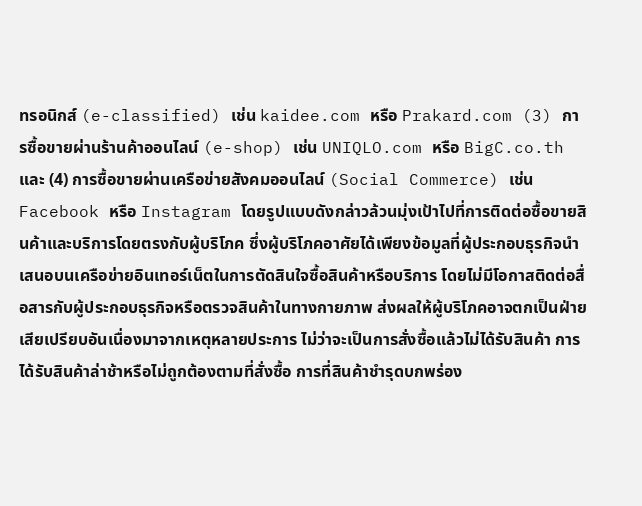ทรอนิกส์ (e-classified) เช่น kaidee.com หรือ Prakard.com (3) การซื้อขายผ่านร้านค้าออนไลน์ (e-shop) เช่น UNIQLO.com หรือ BigC.co.th และ (4) การซื้อขายผ่านเครือข่ายสังคมออนไลน์ (Social Commerce) เช่น Facebook หรือ Instagram โดยรูปแบบดังกล่าวล้วนมุ่งเป้าไปที่การติดต่อซื้อขายสินค้าและบริการโดยตรงกับผู้บริโภค ซึ่งผู้บริโภคอาศัยได้เพียงข้อมูลที่ผู้ประกอบธุรกิจนำเสนอบนเครือข่ายอินเทอร์เน็ตในการตัดสินใจซื้อสินค้าหรือบริการ โดยไม่มีโอกาสติดต่อสื่อสารกับผู้ประกอบธุรกิจหรือตรวจสินค้าในทางกายภาพ ส่งผลให้ผู้บริโภคอาจตกเป็นฝ่ายเสียเปรียบอันเนื่องมาจากเหตุหลายประการ ไม่ว่าจะเป็นการสั่งซื้อแล้วไม่ได้รับสินค้า การได้รับสินค้าล่าช้าหรือไม่ถูกต้องตามที่สั่งซื้อ การที่สินค้าชำรุดบกพร่อง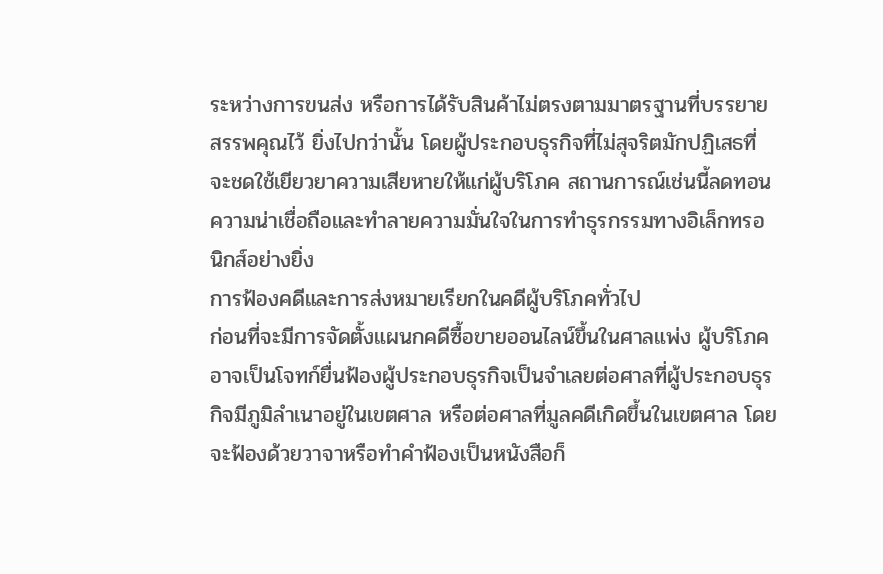ระหว่างการขนส่ง หรือการได้รับสินค้าไม่ตรงตามมาตรฐานที่บรรยายสรรพคุณไว้ ยิ่งไปกว่านั้น โดยผู้ประกอบธุรกิจที่ไม่สุจริตมักปฏิเสธที่จะชดใช้เยียวยาความเสียหายให้แก่ผู้บริโภค สถานการณ์เช่นนี้ลดทอนความน่าเชื่อถือและทำลายความมั่นใจในการทำธุรกรรมทางอิเล็กทรอนิกส์อย่างยิ่ง
การฟ้องคดีและการส่งหมายเรียกในคดีผู้บริโภคทั่วไป
ก่อนที่จะมีการจัดตั้งแผนกคดีซื้อขายออนไลน์ขึ้นในศาลแพ่ง ผู้บริโภคอาจเป็นโจทก์ยื่นฟ้องผู้ประกอบธุรกิจเป็นจำเลยต่อศาลที่ผู้ประกอบธุรกิจมีภูมิลำเนาอยู่ในเขตศาล หรือต่อศาลที่มูลคดีเกิดขึ้นในเขตศาล โดยจะฟ้องด้วยวาจาหรือทำคำฟ้องเป็นหนังสือก็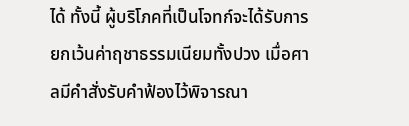ได้ ทั้งนี้ ผู้บริโภคที่เป็นโจทก์จะได้รับการยกเว้นค่าฤชาธรรมเนียมทั้งปวง เมื่อศาลมีคำสั่งรับคำฟ้องไว้พิจารณา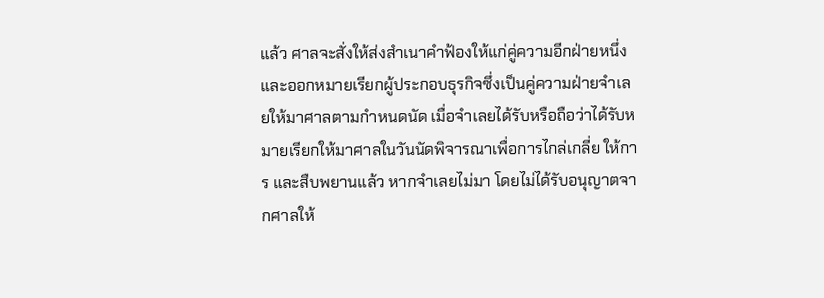แล้ว ศาลจะสั่งให้ส่งสำเนาคำฟ้องให้แก่คู่ความอีกฝ่ายหนึ่ง และออกหมายเรียกผู้ประกอบธุรกิจซึ่งเป็นคู่ความฝ่ายจำเลยให้มาศาลตามกำหนดนัด เมื่อจำเลยได้รับหรือถือว่าได้รับหมายเรียกให้มาศาลในวันนัดพิจารณาเพื่อการไกล่เกลี่ย ให้การ และสืบพยานแล้ว หากจำเลยไม่มา โดยไม่ได้รับอนุญาตจากศาลให้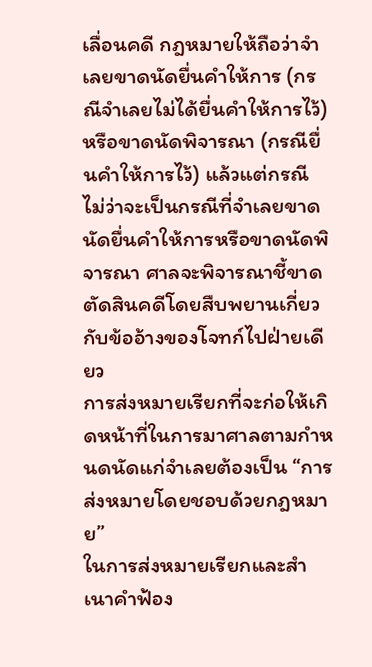เลื่อนคดี กฎหมายให้ถือว่าจำเลยขาดนัดยื่นคำให้การ (กรณีจำเลยไม่ได้ยื่นคำให้การไว้) หรือขาดนัดพิจารณา (กรณียื่นคำให้การไว้) แล้วแต่กรณี ไม่ว่าจะเป็นกรณีที่จำเลยขาดนัดยื่นคำให้การหรือขาดนัดพิจารณา ศาลจะพิจารณาชี้ขาดตัดสินคดีโดยสืบพยานเกี่ยวกับข้ออ้างของโจทก์ไปฝ่ายเดียว
การส่งหมายเรียกที่จะก่อให้เกิดหน้าที่ในการมาศาลตามกำหนดนัดแก่จำเลยต้องเป็น “การส่งหมายโดยชอบด้วยกฎหมาย”
ในการส่งหมายเรียกและสำเนาคำฟ้อง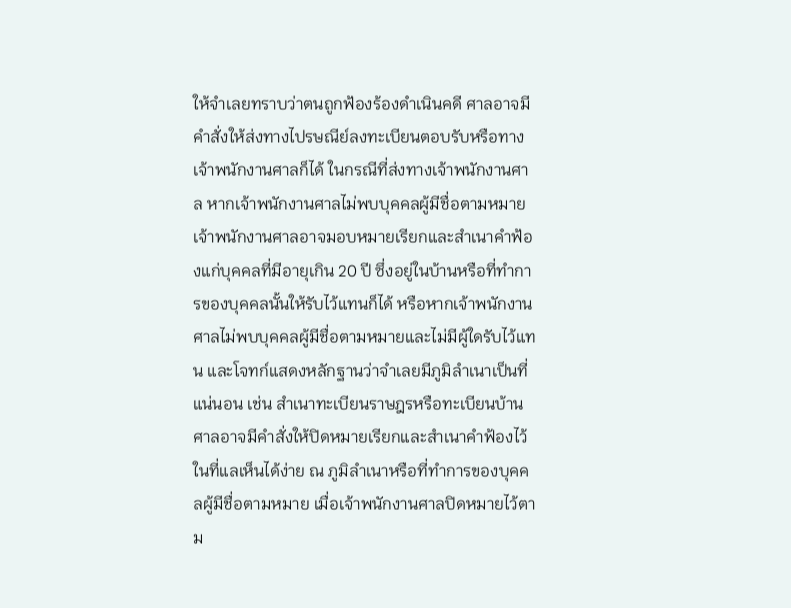ให้จำเลยทราบว่าตนถูกฟ้องร้องดำเนินคดี ศาลอาจมีคำสั่งให้ส่งทางไปรษณีย์ลงทะเบียนตอบรับหรือทางเจ้าพนักงานศาลก็ได้ ในกรณีที่ส่งทางเจ้าพนักงานศาล หากเจ้าพนักงานศาลไม่พบบุคคลผู้มีชื่อตามหมาย เจ้าพนักงานศาลอาจมอบหมายเรียกและสำเนาคำฟ้องแก่บุคคลที่มีอายุเกิน 20 ปี ซึ่งอยู่ในบ้านหรือที่ทำการของบุคคลนั้นให้รับไว้แทนก็ได้ หรือหากเจ้าพนักงานศาลไม่พบบุคคลผู้มีชื่อตามหมายและไม่มีผู้ใดรับไว้แทน และโจทก์แสดงหลักฐานว่าจำเลยมีภูมิลำเนาเป็นที่แน่นอน เช่น สำเนาทะเบียนราษฎรหรือทะเบียนบ้าน ศาลอาจมีคำสั่งให้ปิดหมายเรียกและสำเนาคำฟ้องไว้ในที่แลเห็นได้ง่าย ณ ภูมิลำเนาหรือที่ทำการของบุคคลผู้มีชื่อตามหมาย เมื่อเจ้าพนักงานศาลปิดหมายไว้ตาม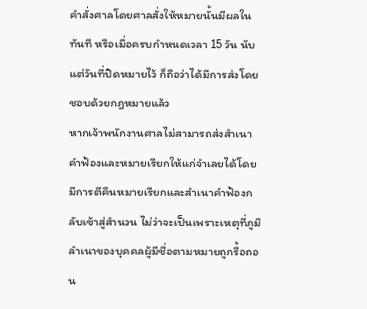คำสั่งศาลโดยศาลสั่งให้หมายนั้นมีผลในทันที หรือเมื่อครบกำหนดเวลา 15 วัน นับแต่วันที่ปิดหมายไว้ ก็ถือว่าได้มีการส่งโดยชอบด้วยกฎหมายแล้ว
หากเจ้าพนักงานศาลไม่สามารถส่งสำเนาคำฟ้องและหมายเรียกให้แก่จำเลยได้โดยมีการตีคืนหมายเรียกและสำเนาคำฟ้องกลับเข้าสู่สำนวน ไม่ว่าจะเป็นเพราะเหตุที่ภูมิลำเนาของบุคคลผู้มีชื่อตามหมายถูกรื้อถอน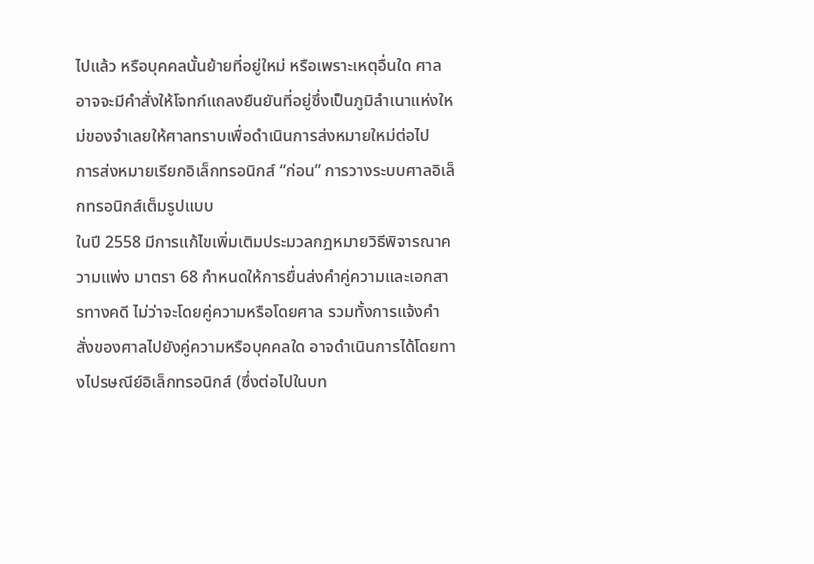ไปแล้ว หรือบุคคลนั้นย้ายที่อยู่ใหม่ หรือเพราะเหตุอื่นใด ศาลอาจจะมีคำสั่งให้โจทก์แถลงยืนยันที่อยู่ซึ่งเป็นภูมิลำเนาแห่งใหม่ของจำเลยให้ศาลทราบเพื่อดำเนินการส่งหมายใหม่ต่อไป
การส่งหมายเรียกอิเล็กทรอนิกส์ “ก่อน” การวางระบบศาลอิเล็กทรอนิกส์เต็มรูปแบบ
ในปี 2558 มีการแก้ไขเพิ่มเติมประมวลกฎหมายวิธีพิจารณาความแพ่ง มาตรา 68 กำหนดให้การยื่นส่งคำคู่ความและเอกสารทางคดี ไม่ว่าจะโดยคู่ความหรือโดยศาล รวมทั้งการแจ้งคำสั่งของศาลไปยังคู่ความหรือบุคคลใด อาจดำเนินการได้โดยทางไปรษณีย์อิเล็กทรอนิกส์ (ซึ่งต่อไปในบท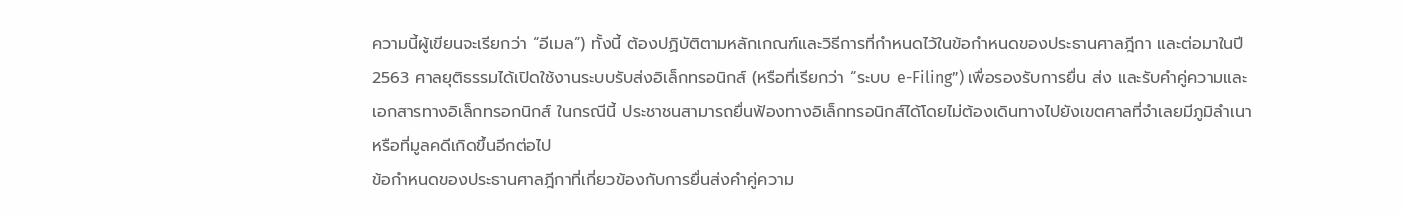ความนี้ผู้เขียนจะเรียกว่า “อีเมล”) ทั้งนี้ ต้องปฏิบัติตามหลักเกณฑ์และวิธีการที่กำหนดไว้ในข้อกำหนดของประธานศาลฎีกา และต่อมาในปี 2563 ศาลยุติธรรมได้เปิดใช้งานระบบรับส่งอิเล็กทรอนิกส์ (หรือที่เรียกว่า “ระบบ e-Filing”) เพื่อรองรับการยื่น ส่ง และรับคำคู่ความและเอกสารทางอิเล็กทรอกนิกส์ ในกรณีนี้ ประชาชนสามารถยื่นฟ้องทางอิเล็กทรอนิกส์ได้โดยไม่ต้องเดินทางไปยังเขตศาลที่จำเลยมีภูมิลำเนาหรือที่มูลคดีเกิดขึ้นอีกต่อไป
ข้อกำหนดของประธานศาลฎีกาที่เกี่ยวข้องกับการยื่นส่งคำคู่ความ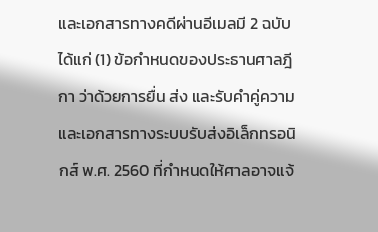และเอกสารทางคดีผ่านอีเมลมี 2 ฉบับ ได้แก่ (1) ข้อกำหนดของประธานศาลฎีกา ว่าด้วยการยื่น ส่ง และรับคำคู่ความและเอกสารทางระบบรับส่งอิเล็กทรอนิกส์ พ.ศ. 2560 ที่กำหนดให้ศาลอาจแจ้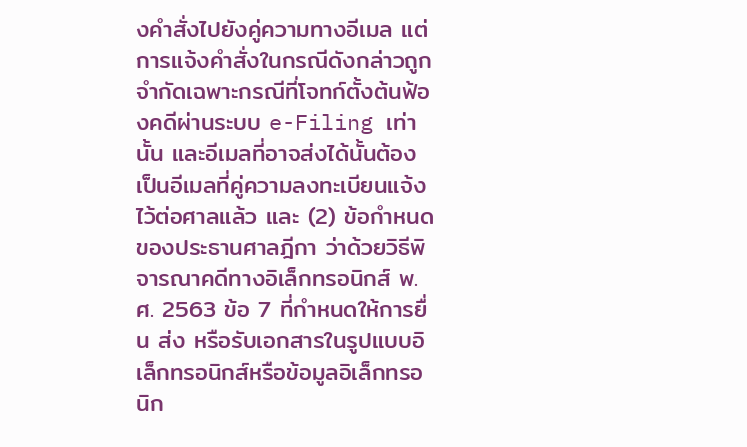งคำสั่งไปยังคู่ความทางอีเมล แต่การแจ้งคำสั่งในกรณีดังกล่าวถูกจำกัดเฉพาะกรณีที่โจทก์ตั้งต้นฟ้องคดีผ่านระบบ e-Filing เท่านั้น และอีเมลที่อาจส่งได้นั้นต้องเป็นอีเมลที่คู่ความลงทะเบียนแจ้งไว้ต่อศาลแล้ว และ (2) ข้อกำหนดของประธานศาลฎีกา ว่าด้วยวิธีพิจารณาคดีทางอิเล็กทรอนิกส์ พ.ศ. 2563 ข้อ 7 ที่กำหนดให้การยื่น ส่ง หรือรับเอกสารในรูปแบบอิเล็กทรอนิกส์หรือข้อมูลอิเล็กทรอนิก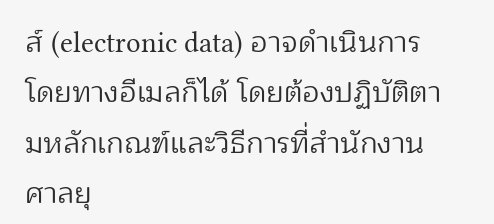ส์ (electronic data) อาจดำเนินการโดยทางอีเมลก็ได้ โดยต้องปฏิบัติตามหลักเกณฑ์และวิธีการที่สำนักงานศาลยุ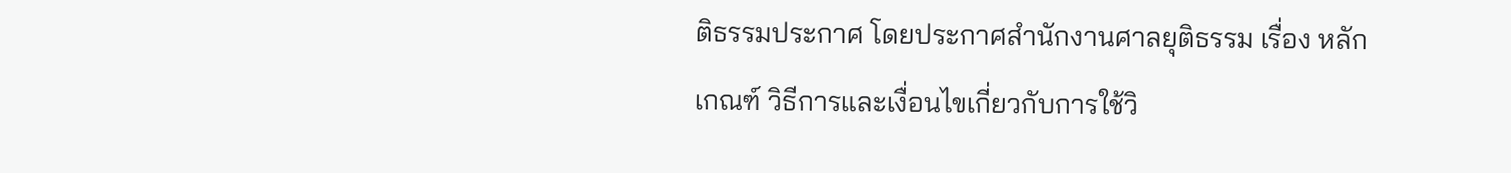ติธรรมประกาศ โดยประกาศสำนักงานศาลยุติธรรม เรื่อง หลักเกณฑ์ วิธีการและเงื่อนไขเกี่ยวกับการใช้วิ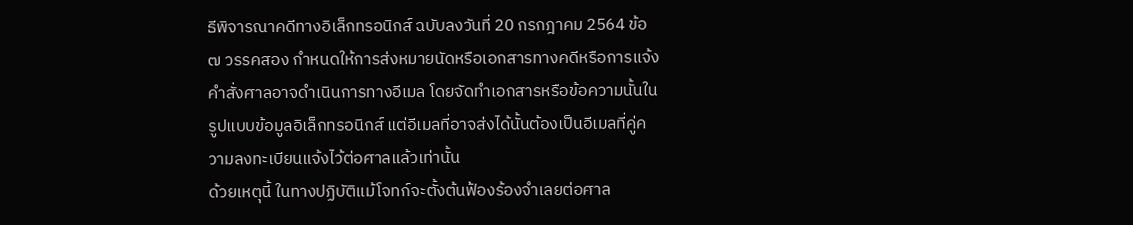ธีพิจารณาคดีทางอิเล็กทรอนิกส์ ฉบับลงวันที่ 20 กรกฎาคม 2564 ข้อ ๗ วรรคสอง กำหนดให้การส่งหมายนัดหรือเอกสารทางคดีหรือการแจ้งคำสั่งศาลอาจดำเนินการทางอีเมล โดยจัดทำเอกสารหรือข้อความนั้นในรูปแบบข้อมูลอิเล็กทรอนิกส์ แต่อีเมลที่อาจส่งได้นั้นต้องเป็นอีเมลที่คู่ความลงทะเบียนแจ้งไว้ต่อศาลแล้วเท่านั้น
ด้วยเหตุนี้ ในทางปฏิบัติแม้โจทก์จะตั้งต้นฟ้องร้องจำเลยต่อศาล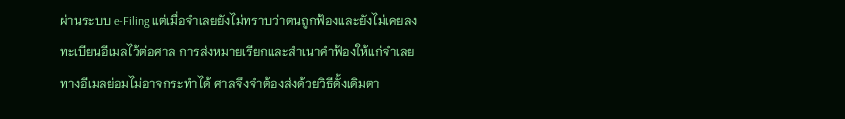ผ่านระบบ e-Filing แต่เมื่อจำเลยยังไม่ทราบว่าตนถูกฟ้องและยังไม่เคยลงทะเบียนอีเมลไว้ต่อศาล การส่งหมายเรียกและสำเนาคำฟ้องให้แก่จำเลยทางอีเมลย่อมไม่อาจกระทำได้ ศาลจึงจำต้องส่งด้วยวิธีดั้งเดิมตา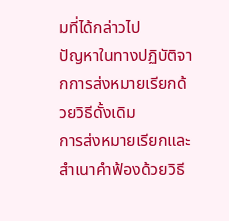มที่ได้กล่าวไป
ปัญหาในทางปฏิบัติจากการส่งหมายเรียกด้วยวิธีดั้งเดิม
การส่งหมายเรียกและสำเนาคำฟ้องด้วยวิธี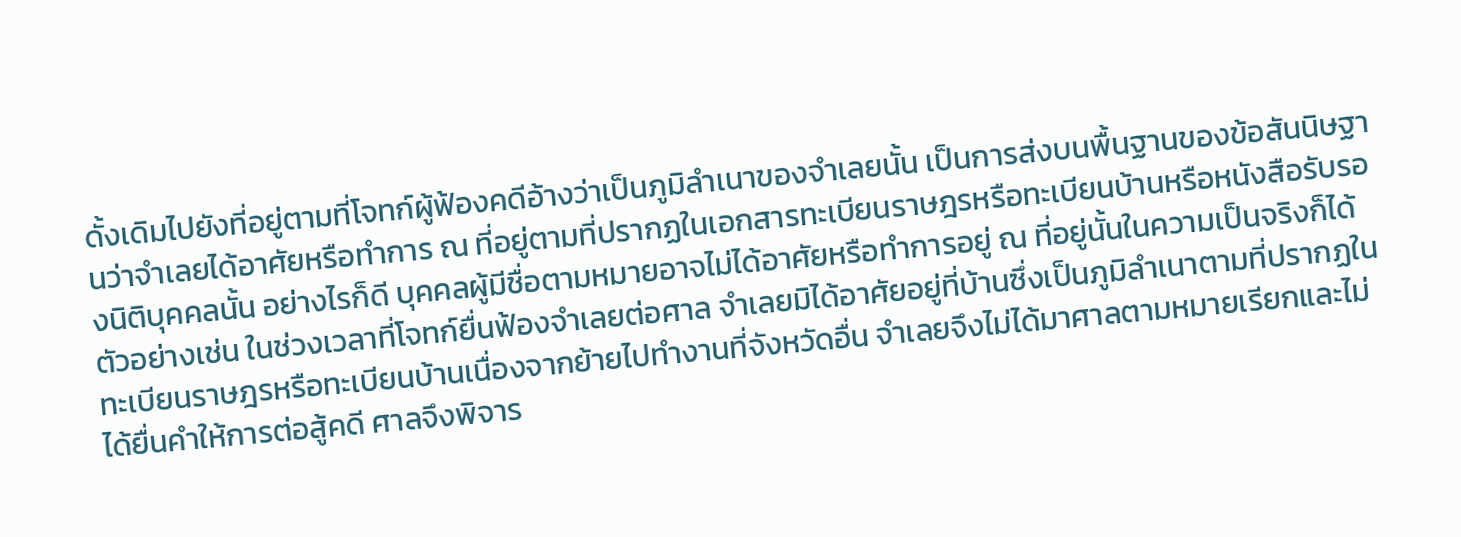ดั้งเดิมไปยังที่อยู่ตามที่โจทก์ผู้ฟ้องคดีอ้างว่าเป็นภูมิลำเนาของจำเลยนั้น เป็นการส่งบนพื้นฐานของข้อสันนิษฐานว่าจำเลยได้อาศัยหรือทำการ ณ ที่อยู่ตามที่ปรากฏในเอกสารทะเบียนราษฎรหรือทะเบียนบ้านหรือหนังสือรับรองนิติบุคคลนั้น อย่างไรก็ดี บุคคลผู้มีชื่อตามหมายอาจไม่ได้อาศัยหรือทำการอยู่ ณ ที่อยู่นั้นในความเป็นจริงก็ได้
ตัวอย่างเช่น ในช่วงเวลาที่โจทก์ยื่นฟ้องจำเลยต่อศาล จำเลยมิได้อาศัยอยู่ที่บ้านซึ่งเป็นภูมิลำเนาตามที่ปรากฏในทะเบียนราษฎรหรือทะเบียนบ้านเนื่องจากย้ายไปทำงานที่จังหวัดอื่น จำเลยจึงไม่ได้มาศาลตามหมายเรียกและไม่ได้ยื่นคำให้การต่อสู้คดี ศาลจึงพิจาร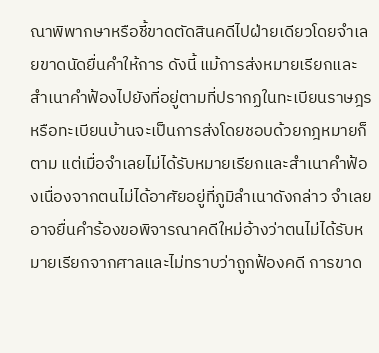ณาพิพากษาหรือชี้ขาดตัดสินคดีไปฝ่ายเดียวโดยจำเลยขาดนัดยื่นคำให้การ ดังนี้ แม้การส่งหมายเรียกและสำเนาคำฟ้องไปยังที่อยู่ตามที่ปรากฏในทะเบียนราษฎรหรือทะเบียนบ้านจะเป็นการส่งโดยชอบด้วยกฎหมายก็ตาม แต่เมื่อจำเลยไม่ได้รับหมายเรียกและสำเนาคำฟ้องเนื่องจากตนไม่ได้อาศัยอยู่ที่ภูมิลำเนาดังกล่าว จำเลยอาจยื่นคำร้องขอพิจารณาคดีใหม่อ้างว่าตนไม่ได้รับหมายเรียกจากศาลและไม่ทราบว่าถูกฟ้องคดี การขาด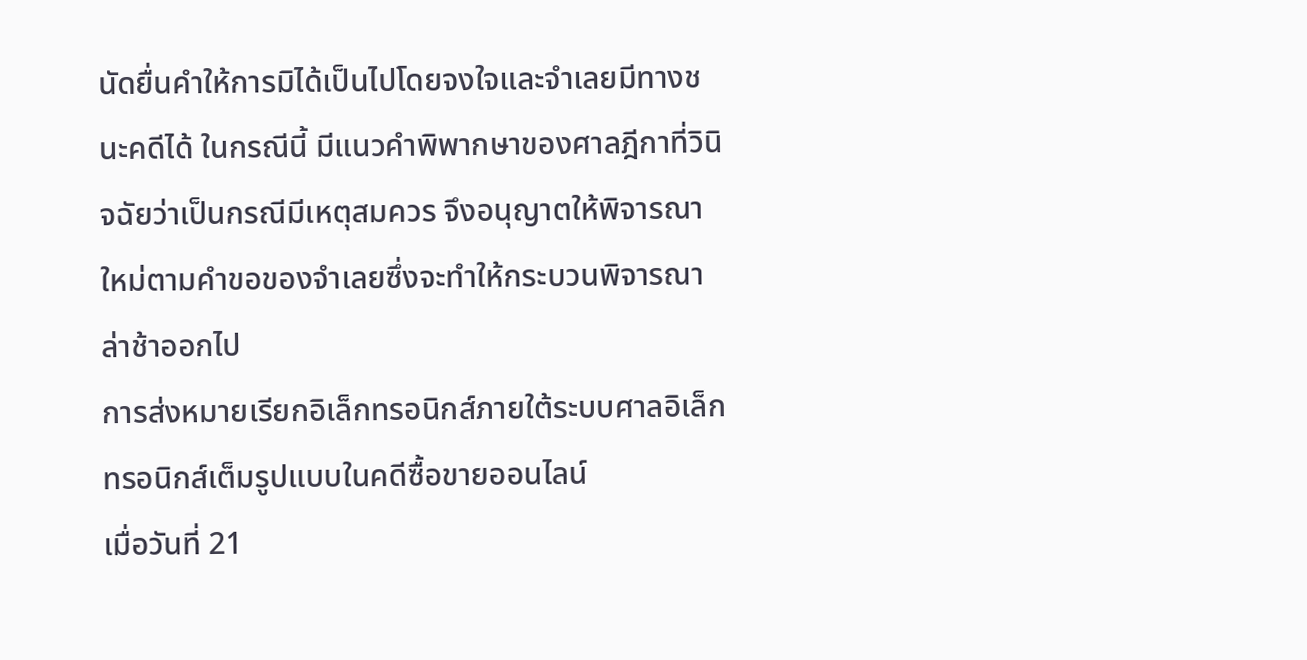นัดยื่นคำให้การมิได้เป็นไปโดยจงใจและจำเลยมีทางชนะคดีได้ ในกรณีนี้ มีแนวคำพิพากษาของศาลฎีกาที่วินิจฉัยว่าเป็นกรณีมีเหตุสมควร จึงอนุญาตให้พิจารณาใหม่ตามคำขอของจำเลยซึ่งจะทำให้กระบวนพิจารณาล่าช้าออกไป
การส่งหมายเรียกอิเล็กทรอนิกส์ภายใต้ระบบศาลอิเล็กทรอนิกส์เต็มรูปแบบในคดีซื้อขายออนไลน์
เมื่อวันที่ 21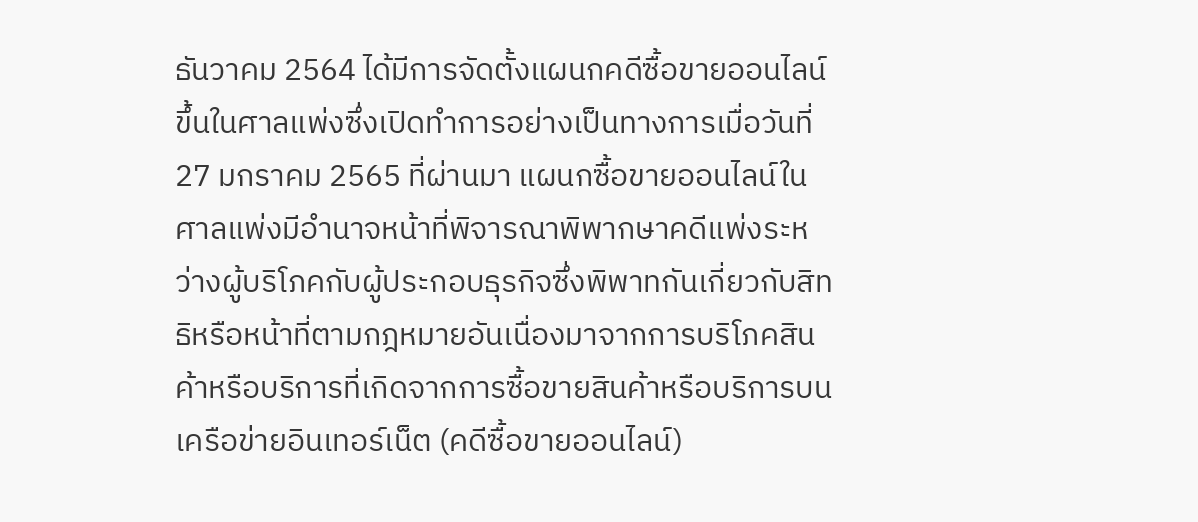ธันวาคม 2564 ได้มีการจัดตั้งแผนกคดีซื้อขายออนไลน์ขึ้นในศาลแพ่งซึ่งเปิดทำการอย่างเป็นทางการเมื่อวันที่ 27 มกราคม 2565 ที่ผ่านมา แผนกซื้อขายออนไลน์ในศาลแพ่งมีอำนาจหน้าที่พิจารณาพิพากษาคดีแพ่งระหว่างผู้บริโภคกับผู้ประกอบธุรกิจซึ่งพิพาทกันเกี่ยวกับสิทธิหรือหน้าที่ตามกฎหมายอันเนื่องมาจากการบริโภคสินค้าหรือบริการที่เกิดจากการซื้อขายสินค้าหรือบริการบนเครือข่ายอินเทอร์เน็ต (คดีซื้อขายออนไลน์)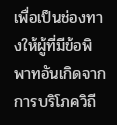เพื่อเป็นช่องทางให้ผู้ที่มีข้อพิพาทอันเกิดจากการบริโภควิถี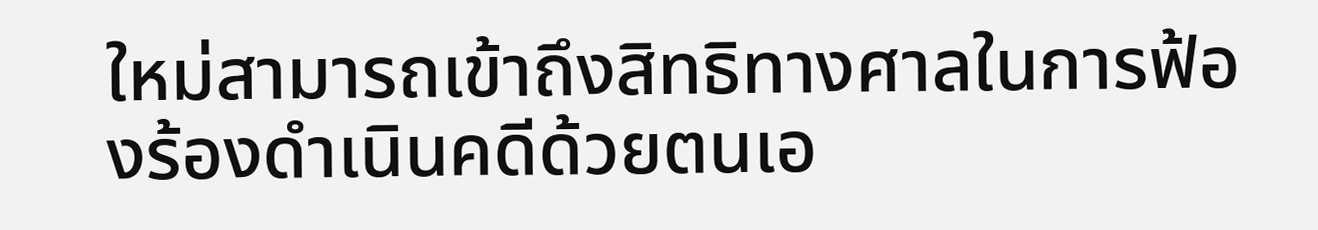ใหม่สามารถเข้าถึงสิทธิทางศาลในการฟ้องร้องดำเนินคดีด้วยตนเอ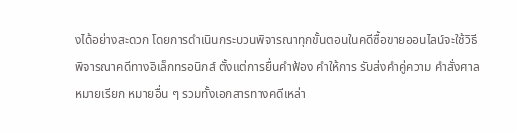งได้อย่างสะดวก โดยการดำเนินกระบวนพิจารณาทุกขั้นตอนในคดีซื้อขายออนไลน์จะใช้วิธีพิจารณาคดีทางอิเล็กทรอนิกส์ ตั้งแต่การยื่นคำฟ้อง คำให้การ รับส่งคำคู่ความ คำสั่งศาล หมายเรียก หมายอื่น ๆ รวมทั้งเอกสารทางคดีเหล่า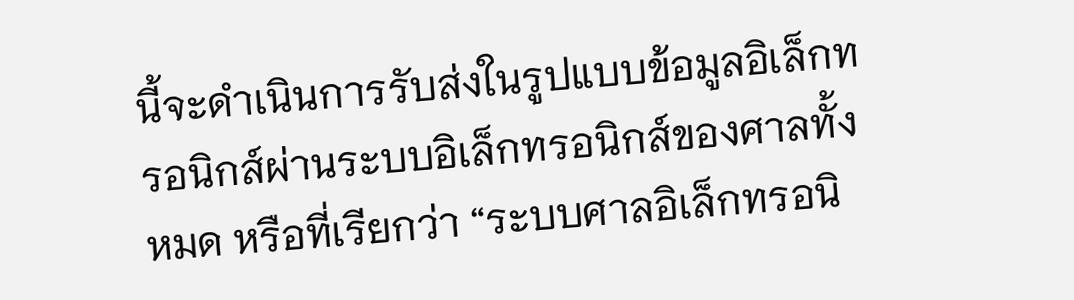นี้จะดำเนินการรับส่งในรูปแบบข้อมูลอิเล็กทรอนิกส์ผ่านระบบอิเล็กทรอนิกส์ของศาลทั้งหมด หรือที่เรียกว่า “ระบบศาลอิเล็กทรอนิ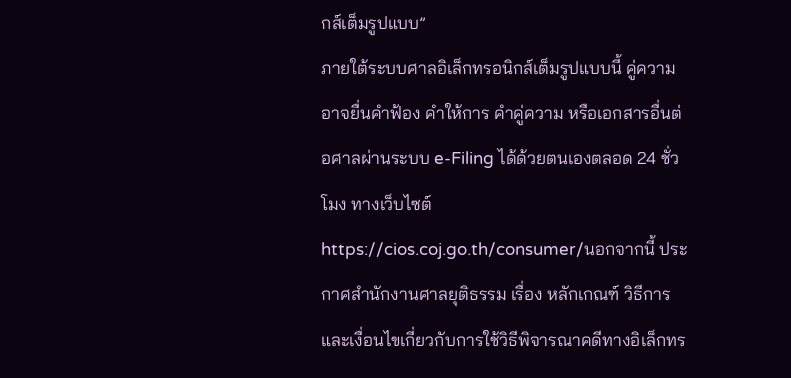กส์เต็มรูปแบบ”
ภายใต้ระบบศาลอิเล็กทรอนิกส์เต็มรูปแบบนี้ คู่ความอาจยื่นคำฟ้อง คำให้การ คำคู่ความ หรือเอกสารอื่นต่อศาลผ่านระบบ e-Filing ได้ด้วยตนเองตลอด 24 ชั่วโมง ทางเว็บไซต์ https://cios.coj.go.th/consumer/นอกจากนี้ ประกาศสำนักงานศาลยุติธรรม เรื่อง หลักเกณฑ์ วิธีการ และเงื่อนไขเกี่ยวกับการใช้วิธีพิจารณาคดีทางอิเล็กทร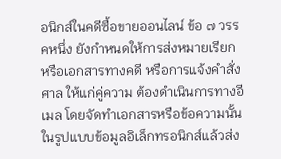อนิกส์ในคดีซื้อขายออนไลน์ ข้อ ๗ วรรคหนึ่ง ยังกำหนดให้การส่งหมายเรียก หรือเอกสารทางคดี หรือการแจ้งคำสั่งศาล ให้แก่คู่ความ ต้องดำเนินการทางอีเมล โดยจัดทำเอกสารหรือข้อความนั้นในรูปแบบข้อมูลอิเล็กทรอนิกส์แล้วส่ง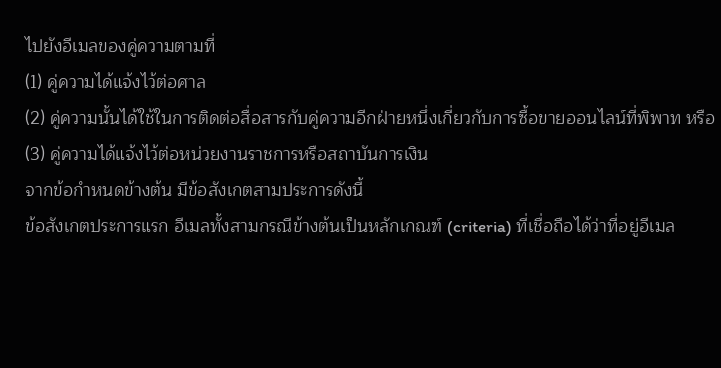ไปยังอีเมลของคู่ความตามที่
(1) คู่ความได้แจ้งไว้ต่อศาล
(2) คู่ความนั้นได้ใช้ในการติดต่อสื่อสารกับคู่ความอีกฝ่ายหนึ่งเกี่ยวกับการซื้อขายออนไลน์ที่พิพาท หรือ
(3) คู่ความได้แจ้งไว้ต่อหน่วยงานราชการหรือสถาบันการเงิน
จากข้อกำหนดข้างต้น มีข้อสังเกตสามประการดังนี้
ข้อสังเกตประการแรก อีเมลทั้งสามกรณีข้างต้นเป็นหลักเกณฑ์ (criteria) ที่เชื่อถือได้ว่าที่อยู่อีเมล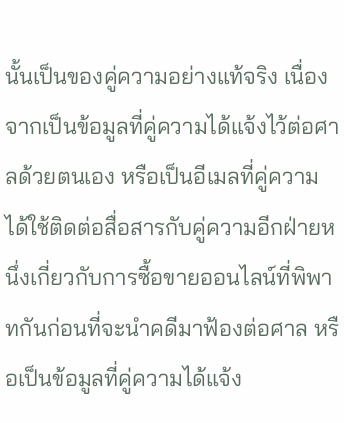นั้นเป็นของคู่ความอย่างแท้จริง เนื่องจากเป็นข้อมูลที่คู่ความได้แจ้งไว้ต่อศาลด้วยตนเอง หรือเป็นอีเมลที่คู่ความได้ใช้ติดต่อสื่อสารกับคู่ความอีกฝ่ายหนึ่งเกี่ยวกับการซื้อขายออนไลน์ที่พิพาทกันก่อนที่จะนำคดีมาฟ้องต่อศาล หรือเป็นข้อมูลที่คู่ความได้แจ้ง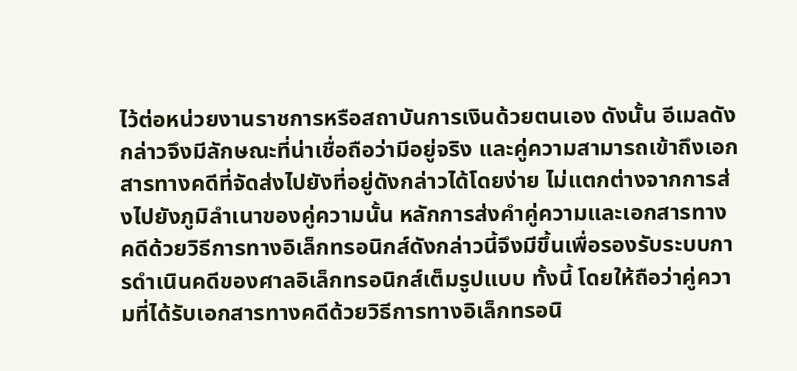ไว้ต่อหน่วยงานราชการหรือสถาบันการเงินด้วยตนเอง ดังนั้น อีเมลดังกล่าวจึงมีลักษณะที่น่าเชื่อถือว่ามีอยู่จริง และคู่ความสามารถเข้าถึงเอกสารทางคดีที่จัดส่งไปยังที่อยู่ดังกล่าวได้โดยง่าย ไม่แตกต่างจากการส่งไปยังภูมิลำเนาของคู่ความนั้น หลักการส่งคำคู่ความและเอกสารทางคดีด้วยวิธีการทางอิเล็กทรอนิกส์ดังกล่าวนี้จึงมีขึ้นเพื่อรองรับระบบการดำเนินคดีของศาลอิเล็กทรอนิกส์เต็มรูปแบบ ทั้งนี้ โดยให้ถือว่าคู่ความที่ได้รับเอกสารทางคดีด้วยวิธีการทางอิเล็กทรอนิ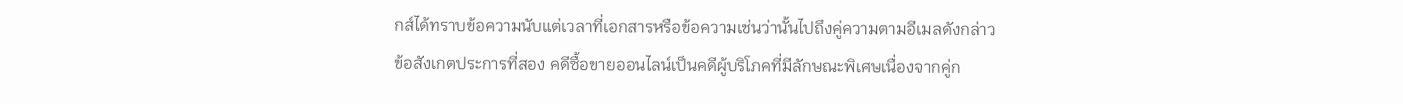กส์ได้ทราบข้อความนับแต่เวลาที่เอกสารหรือข้อความเช่นว่านั้นไปถึงคู่ความตามอีเมลดังกล่าว
ข้อสังเกตประการที่สอง คดีซื้อขายออนไลน์เป็นคดีผู้บริโภคที่มีลักษณะพิเศษเนื่องจากคู่ก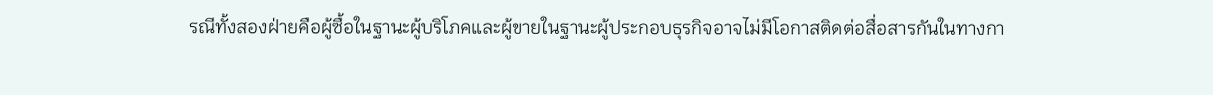รณีทั้งสองฝ่ายคือผู้ซื้อในฐานะผู้บริโภคและผู้ขายในฐานะผู้ประกอบธุรกิจอาจไม่มีโอกาสติดต่อสื่อสารกันในทางกา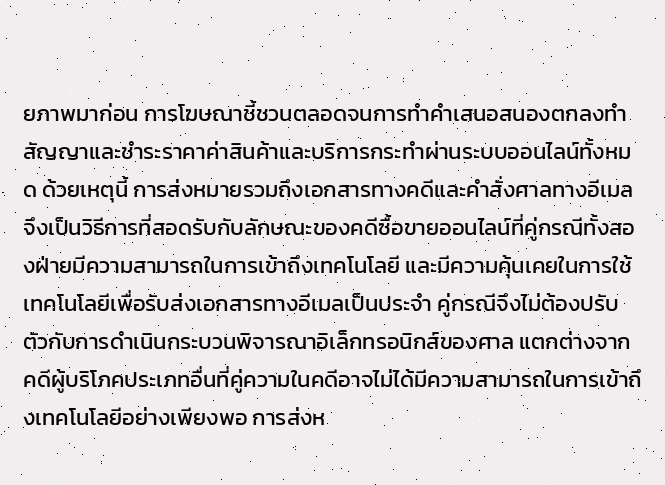ยภาพมาก่อน การโฆษณาชี้ชวนตลอดจนการทำคำเสนอสนองตกลงทำสัญญาและชำระราคาค่าสินค้าและบริการกระทำผ่านระบบออนไลน์ทั้งหมด ด้วยเหตุนี้ การส่งหมายรวมถึงเอกสารทางคดีและคำสั่งศาลทางอีเมลจึงเป็นวิธีการที่สอดรับกับลักษณะของคดีซื้อขายออนไลน์ที่คู่กรณีทั้งสองฝ่ายมีความสามารถในการเข้าถึงเทคโนโลยี และมีความคุ้นเคยในการใช้เทคโนโลยีเพื่อรับส่งเอกสารทางอีเมลเป็นประจำ คู่กรณีจึงไม่ต้องปรับตัวกับการดำเนินกระบวนพิจารณาอิเล็กทรอนิกส์ของศาล แตกต่างจากคดีผู้บริโภคประเภทอื่นที่คู่ความในคดีอาจไม่ได้มีความสามารถในการเข้าถึงเทคโนโลยีอย่างเพียงพอ การส่งห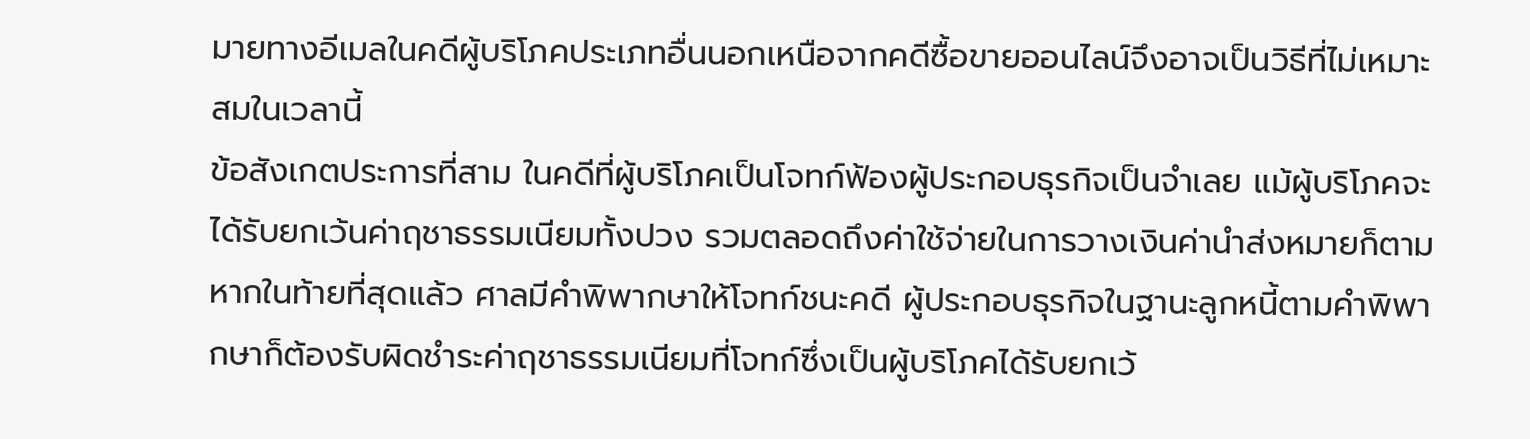มายทางอีเมลในคดีผู้บริโภคประเภทอื่นนอกเหนือจากคดีซื้อขายออนไลน์จึงอาจเป็นวิธีที่ไม่เหมาะสมในเวลานี้
ข้อสังเกตประการที่สาม ในคดีที่ผู้บริโภคเป็นโจทก์ฟ้องผู้ประกอบธุรกิจเป็นจำเลย แม้ผู้บริโภคจะได้รับยกเว้นค่าฤชาธรรมเนียมทั้งปวง รวมตลอดถึงค่าใช้จ่ายในการวางเงินค่านำส่งหมายก็ตาม หากในท้ายที่สุดแล้ว ศาลมีคำพิพากษาให้โจทก์ชนะคดี ผู้ประกอบธุรกิจในฐานะลูกหนี้ตามคำพิพากษาก็ต้องรับผิดชำระค่าฤชาธรรมเนียมที่โจทก์ซึ่งเป็นผู้บริโภคได้รับยกเว้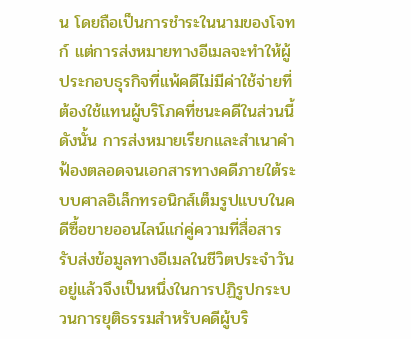น โดยถือเป็นการชำระในนามของโจทก์ แต่การส่งหมายทางอีเมลจะทำให้ผู้ประกอบธุรกิจที่แพ้คดีไม่มีค่าใช้จ่ายที่ต้องใช้แทนผู้บริโภคที่ชนะคดีในส่วนนี้ ดังนั้น การส่งหมายเรียกและสำเนาคำฟ้องตลอดจนเอกสารทางคดีภายใต้ระบบศาลอิเล็กทรอนิกส์เต็มรูปแบบในคดีซื้อขายออนไลน์แก่คู่ความที่สื่อสารรับส่งข้อมูลทางอีเมลในชีวิตประจำวันอยู่แล้วจึงเป็นหนึ่งในการปฏิรูปกระบวนการยุติธรรมสำหรับคดีผู้บริ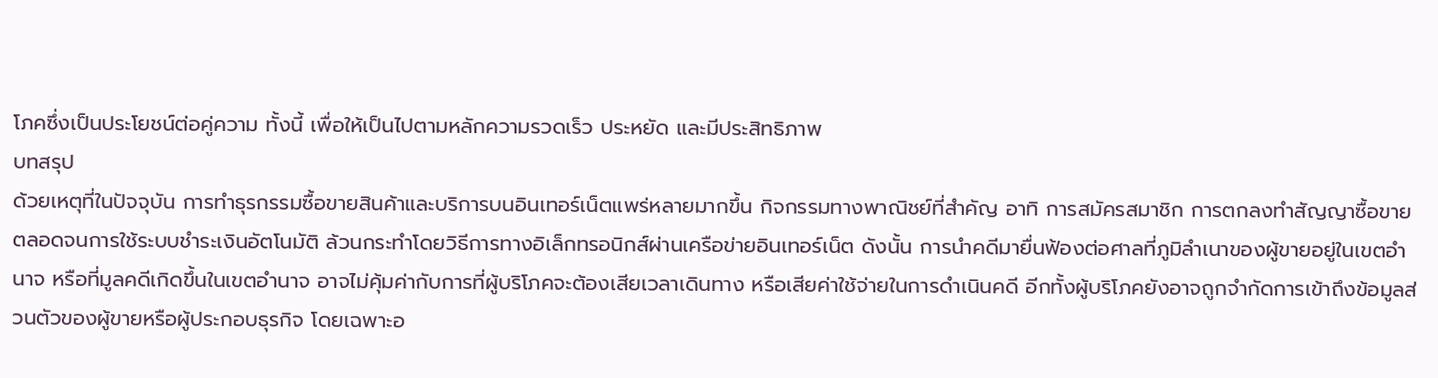โภคซึ่งเป็นประโยชน์ต่อคู่ความ ทั้งนี้ เพื่อให้เป็นไปตามหลักความรวดเร็ว ประหยัด และมีประสิทธิภาพ
บทสรุป
ด้วยเหตุที่ในปัจจุบัน การทำธุรกรรมซื้อขายสินค้าและบริการบนอินเทอร์เน็ตแพร่หลายมากขึ้น กิจกรรมทางพาณิชย์ที่สำคัญ อาทิ การสมัครสมาชิก การตกลงทำสัญญาซื้อขาย ตลอดจนการใช้ระบบชำระเงินอัตโนมัติ ล้วนกระทำโดยวิธีการทางอิเล็กทรอนิกส์ผ่านเครือข่ายอินเทอร์เน็ต ดังนั้น การนำคดีมายื่นฟ้องต่อศาลที่ภูมิลำเนาของผู้ขายอยู่ในเขตอำนาจ หรือที่มูลคดีเกิดขึ้นในเขตอำนาจ อาจไม่คุ้มค่ากับการที่ผู้บริโภคจะต้องเสียเวลาเดินทาง หรือเสียค่าใช้จ่ายในการดำเนินคดี อีกทั้งผู้บริโภคยังอาจถูกจำกัดการเข้าถึงข้อมูลส่วนตัวของผู้ขายหรือผู้ประกอบธุรกิจ โดยเฉพาะอ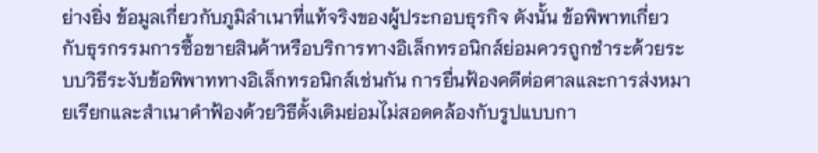ย่างยิ่ง ข้อมูลเกี่ยวกับภูมิลำเนาที่แท้จริงของผู้ประกอบธุรกิจ ดังนั้น ข้อพิพาทเกี่ยวกับธุรกรรมการซื้อขายสินค้าหรือบริการทางอิเล็กทรอนิกส์ย่อมควรถูกชำระด้วยระบบวิธีระงับข้อพิพาททางอิเล็กทรอนิกส์เช่นกัน การยื่นฟ้องคดีต่อศาลและการส่งหมายเรียกและสำเนาคำฟ้องด้วยวิธีดั้งเดิมย่อมไม่สอดคล้องกับรูปแบบกา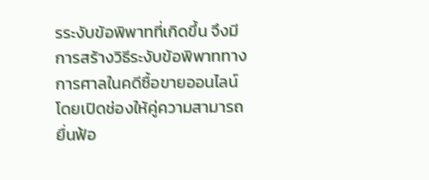รระงับข้อพิพาทที่เกิดขึ้น จึงมีการสร้างวิธีระงับข้อพิพาททางการศาลในคดีซื้อขายออนไลน์โดยเปิดช่องให้คู่ความสามารถยื่นฟ้อ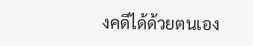งคดีได้ด้วยตนเอง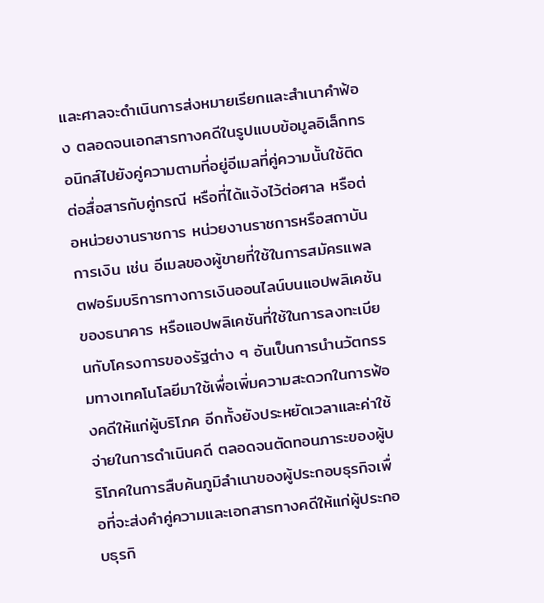และศาลจะดำเนินการส่งหมายเรียกและสำเนาคำฟ้อง ตลอดจนเอกสารทางคดีในรูปแบบข้อมูลอิเล็กทรอนิกส์ไปยังคู่ความตามที่อยู่อีเมลที่คู่ความนั้นใช้ติดต่อสื่อสารกับคู่กรณี หรือที่ได้แจ้งไว้ต่อศาล หรือต่อหน่วยงานราชการ หน่วยงานราชการหรือสถาบันการเงิน เช่น อีเมลของผู้ขายที่ใช้ในการสมัครแพลตฟอร์มบริการทางการเงินออนไลน์บนแอปพลิเคชันของธนาคาร หรือแอปพลิเคชันที่ใช้ในการลงทะเบียนกับโครงการของรัฐต่าง ๆ อันเป็นการนำนวัตกรรมทางเทคโนโลยีมาใช้เพื่อเพิ่มความสะดวกในการฟ้องคดีให้แก่ผู้บริโภค อีกทั้งยังประหยัดเวลาและค่าใช้จ่ายในการดำเนินคดี ตลอดจนตัดทอนภาระของผู้บริโภคในการสืบค้นภูมิลำเนาของผู้ประกอบธุรกิจเพื่อที่จะส่งคำคู่ความและเอกสารทางคดีให้แก่ผู้ประกอบธุรกิ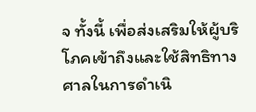จ ทั้งนี้ เพื่อส่งเสริมให้ผู้บริโภคเข้าถึงและใช้สิทธิทางศาลในการดำเนิ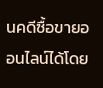นคดีซื้อขายออนไลน์ได้โดย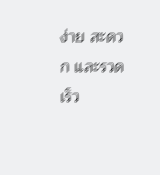ง่าย สะดวก และรวดเร็ว